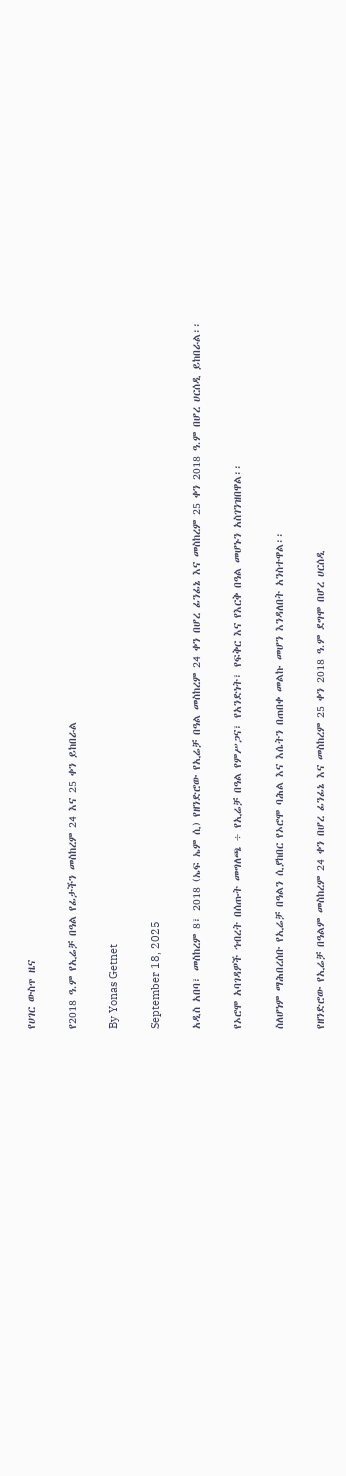የሀገር ውስጥ ዜና

የ2018 ዓ.ም የኢሬቻ በዓል የፊታችን መስከረም 24 እና 25 ቀን ይከበራል

By Yonas Getnet

September 18, 2025

አዲስ አበባ፣ መስከረም 8፣ 2018 (ኤፍ ኤም ሲ) የዘንድሮው የኢሬቻ በዓል መስከረም 24 ቀን በሆረ ፊንፊኔ እና መስከረም 25 ቀን 2018 ዓ.ም በሆረ ሀርሰዲ ይከበራል፡፡

የኦሮሞ አባገዳዎች ኅብረት በሰጡት መግለጫ ÷ የኢሬቻ በዓል የምሥጋና፣ የአንድነት፣ የፍቅር እና የእርቅ በዓል መሆኑን አስገንዝበዋል፡፡

ስለሆነም ማሕበረሰቡ የኢሬቻ በዓልን ሲያከበር የኦሮሞ ባሕል እና እሴትን በጠበቀ መልኩ መሆን እንዳለበት አንስተዋል፡፡

የዘንድሮው የኢሬቻ በዓልም መስከረም 24 ቀን በሆረ ፊንፊኔ እና መስከረም 25 ቀን 2018 ዓ.ም ደግሞ በሆረ ሀርሰዲ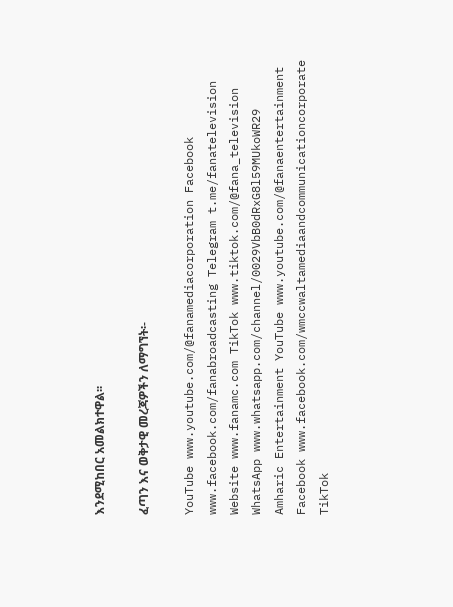እንደሚከበር አመልክተዋል፡፡

ፈጣን እና ወቅታዊ መረጃዎችን ለማግኘት፡-

YouTube www.youtube.com/@fanamediacorporation Facebook www.facebook.com/fanabroadcasting Telegram t.me/fanatelevision Website www.fanamc.com TikTok www.tiktok.com/@fana_television WhatsApp www.whatsapp.com/channel/0029VbB0dRxG8l59MUkoWR29 Amharic Entertainment YouTube www.youtube.com/@fanaentertainment Facebook www.facebook.com/wmccwaltamediaandcommunicationcorporate TikTok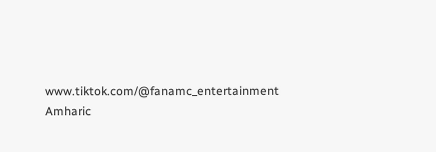www.tiktok.com/@fanamc_entertainment Amharic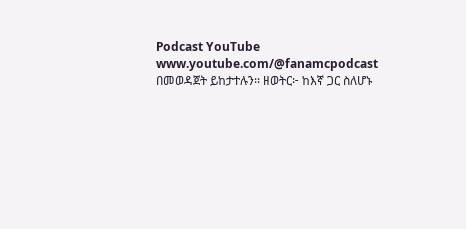Podcast YouTube www.youtube.com/@fanamcpodcast በመወዳጀት ይከታተሉን፡፡ ዘወትር፦ ከእኛ ጋር ስለሆኑ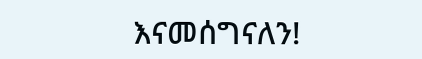እናመሰግናለን!